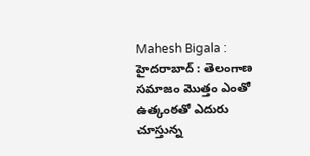Mahesh Bigala : హైదరాబాద్ : తెలంగాణ సమాజం మొత్తం ఎంతో ఉత్కంఠతో ఎదురు చూస్తున్న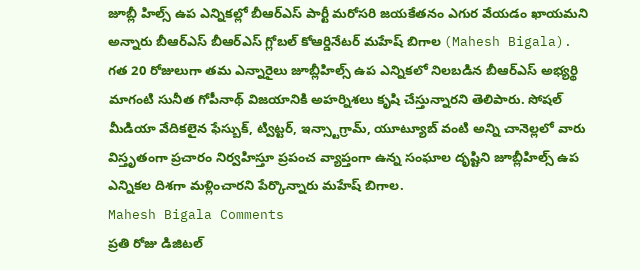జూబ్లీ హిల్స్ ఉప ఎన్నికల్లో బీఆర్ఎస్ పార్టీ మరోసరి జయకేతనం ఎగుర వేయడం ఖాయమని అన్నారు బీఆర్ఎస్ బీఆర్ఎస్ గ్లోబల్ కోఆర్డినేటర్ మహేష్ బిగాల (Mahesh Bigala). గత 20 రోజులుగా తమ ఎన్నారైలు జూబ్లీహిల్స్ ఉప ఎన్నికలో నిలబడిన బీఆర్ఎస్ అభ్యర్థి మాగంటి సునీత గోపీనాథ్ విజయానికి అహర్నిశలు కృషి చేస్తున్నారని తెలిపారు. సోషల్ మీడియా వేదికలైన ఫేస్బుక్, ట్విట్టర్, ఇన్స్టాగ్రామ్, యూట్యూబ్ వంటి అన్ని చానెల్లలో వారు విస్తృతంగా ప్రచారం నిర్వహిస్తూ ప్రపంచ వ్యాప్తంగా ఉన్న సంఘాల దృష్టిని జూబ్లీహిల్స్ ఉప ఎన్నికల దిశగా మళ్లించారని పేర్కొన్నారు మహేష్ బిగాల.
Mahesh Bigala Comments
ప్రతి రోజు డిజిటల్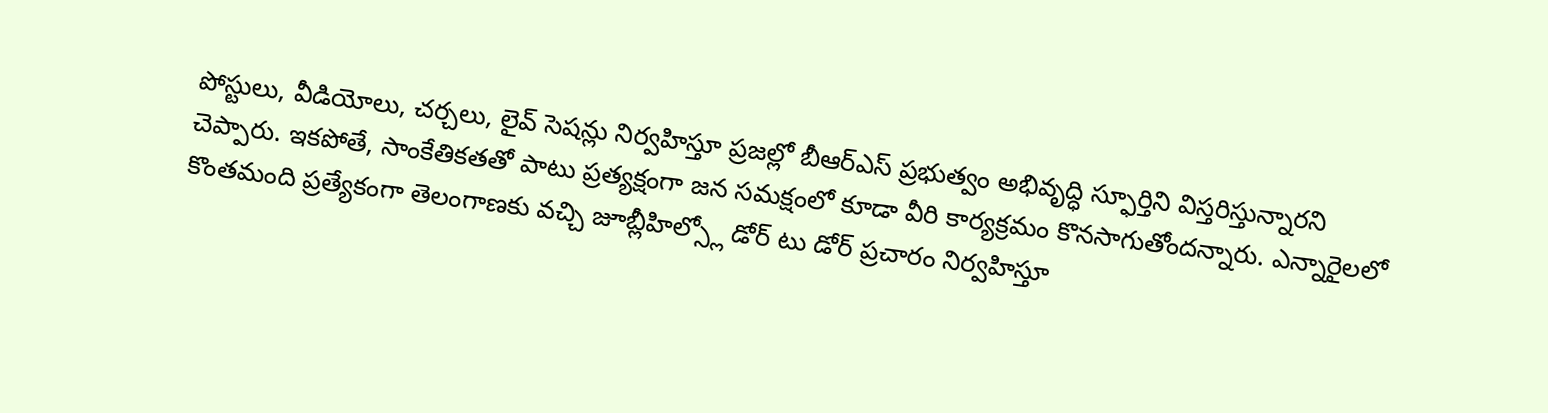పోస్టులు, వీడియోలు, చర్చలు, లైవ్ సెషన్లు నిర్వహిస్తూ ప్రజల్లో బీఆర్ఎస్ ప్రభుత్వం అభివృద్ధి స్ఫూర్తిని విస్తరిస్తున్నారని చెప్పారు. ఇకపోతే, సాంకేతికతతో పాటు ప్రత్యక్షంగా జన సమక్షంలో కూడా వీరి కార్యక్రమం కొనసాగుతోందన్నారు. ఎన్నారైలలో కొంతమంది ప్రత్యేకంగా తెలంగాణకు వచ్చి జూబ్లీహిల్స్లో డోర్ టు డోర్ ప్రచారం నిర్వహిస్తూ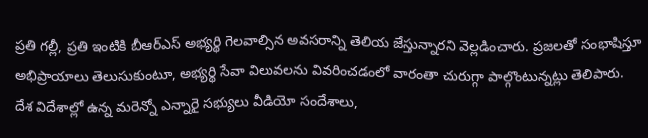ప్రతి గల్లీ, ప్రతి ఇంటికి బీఆర్ఎస్ అభ్యర్థి గెలవాల్సిన అవసరాన్ని తెలియ జేస్తున్నారని వెల్లడించారు. ప్రజలతో సంభాషిస్తూ అభిప్రాయాలు తెలుసుకుంటూ, అభ్యర్థి సేవా విలువలను వివరించడంలో వారంతా చురుగ్గా పాల్గొంటున్నట్లు తెలిపారు.
దేశ విదేశాల్లో ఉన్న మరెన్నో ఎన్నారై సభ్యులు వీడియో సందేశాలు,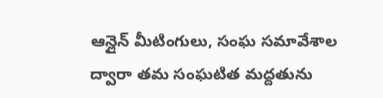ఆన్లైన్ మీటింగులు, సంఘ సమావేశాల ద్వారా తమ సంఘటిత మద్దతును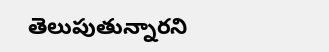తెలుపుతున్నారని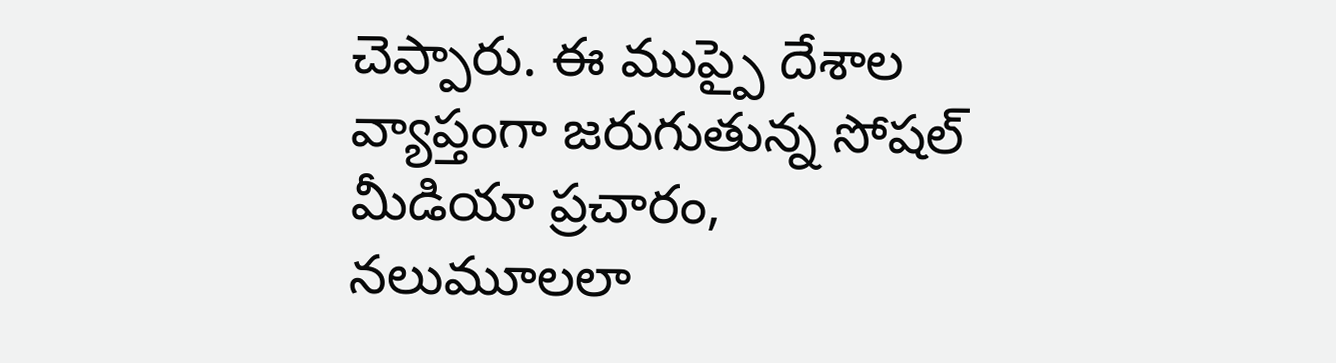చెప్పారు. ఈ ముప్పై దేశాల వ్యాప్తంగా జరుగుతున్న సోషల్ మీడియా ప్రచారం, నలుమూలలా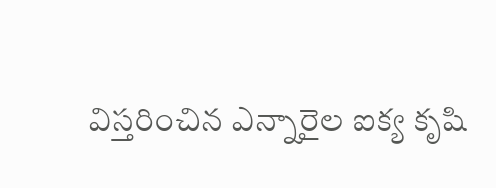విస్తరించిన ఎన్నారైల ఐక్య కృషి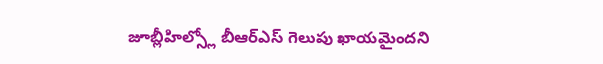జూబ్లీహిల్స్లో బీఆర్ఎస్ గెలుపు ఖాయమైందని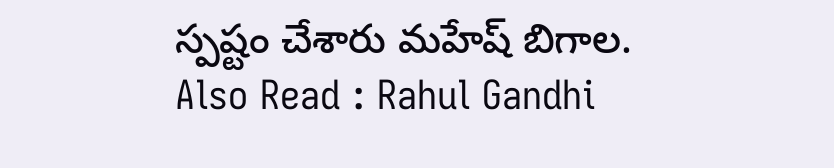స్పష్టం చేశారు మహేష్ బిగాల.
Also Read : Rahul Gandhi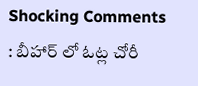Shocking Comments : బీహార్ లో ఓట్ల చోరీ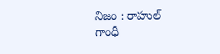నిజం : రాహుల్ గాంధీ